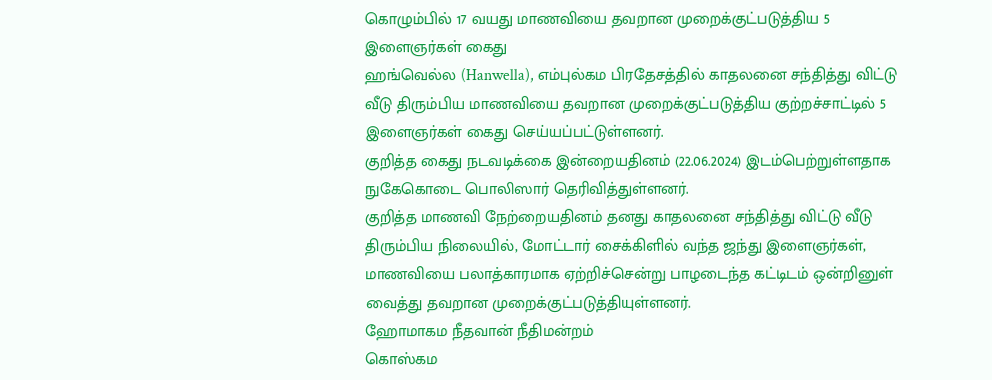கொழும்பில் 17 வயது மாணவியை தவறான முறைக்குட்படுத்திய 5 இளைஞர்கள் கைது
ஹங்வெல்ல (Hanwella), எம்புல்கம பிரதேசத்தில் காதலனை சந்தித்து விட்டு வீடு திரும்பிய மாணவியை தவறான முறைக்குட்படுத்திய குற்றச்சாட்டில் 5 இளைஞர்கள் கைது செய்யப்பட்டுள்ளனர்.
குறித்த கைது நடவடிக்கை இன்றையதினம் (22.06.2024) இடம்பெற்றுள்ளதாக நுகேகொடை பொலிஸார் தெரிவித்துள்ளனர்.
குறித்த மாணவி நேற்றையதினம் தனது காதலனை சந்தித்து விட்டு வீடு திரும்பிய நிலையில், மோட்டார் சைக்கிளில் வந்த ஜந்து இளைஞர்கள், மாணவியை பலாத்காரமாக ஏற்றிச்சென்று பாழடைந்த கட்டிடம் ஒன்றினுள் வைத்து தவறான முறைக்குட்படுத்தியுள்ளனர்.
ஹோமாகம நீதவான் நீதிமன்றம்
கொஸ்கம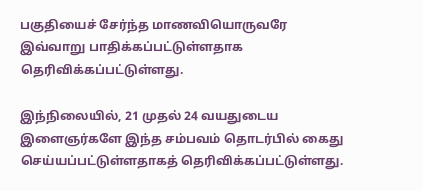பகுதியைச் சேர்ந்த மாணவியொருவரே இவ்வாறு பாதிக்கப்பட்டுள்ளதாக தெரிவிக்கப்பட்டுள்ளது.

இந்நிலையில், 21 முதல் 24 வயதுடைய இளைஞர்களே இந்த சம்பவம் தொடர்பில் கைது செய்யப்பட்டுள்ளதாகத் தெரிவிக்கப்பட்டுள்ளது.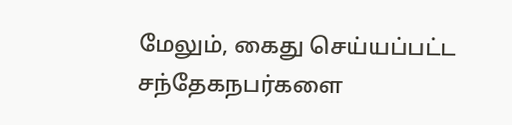மேலும், கைது செய்யப்பட்ட சந்தேகநபர்களை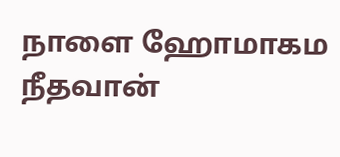நாளை ஹோமாகம நீதவான்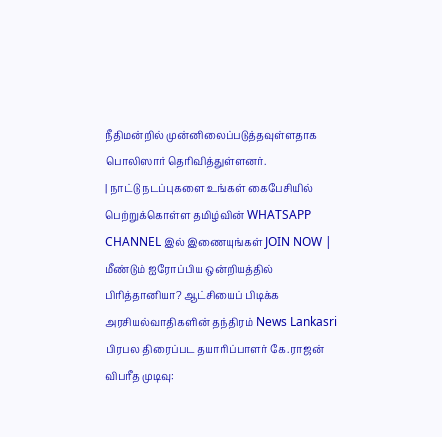நீதிமன்றில் முன்னிலைப்படுத்தவுள்ளதாக பொலிஸார் தெரிவித்துள்ளனர்.
| நாட்டு நடப்புகளை உங்கள் கைபேசியில் பெற்றுக்கொள்ள தமிழ்வின் WHATSAPP CHANNEL இல் இணையுங்கள் JOIN NOW |
மீண்டும் ஐரோப்பிய ஒன்றியத்தில் பிரித்தானியா? ஆட்சியைப் பிடிக்க அரசியல்வாதிகளின் தந்திரம் News Lankasri
பிரபல திரைப்பட தயாரிப்பாளர் கே.ராஜன் விபரீத முடிவு: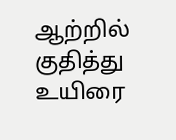ஆற்றில் குதித்து உயிரை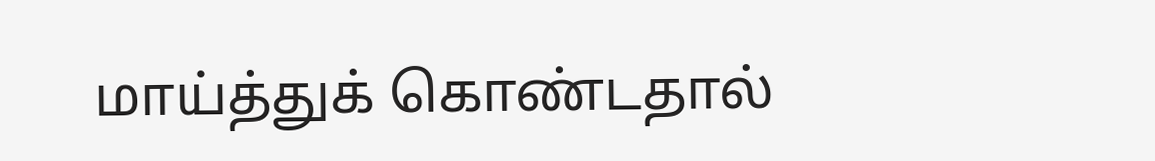மாய்த்துக் கொண்டதால்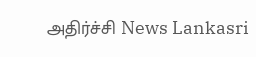அதிர்ச்சி News Lankasri